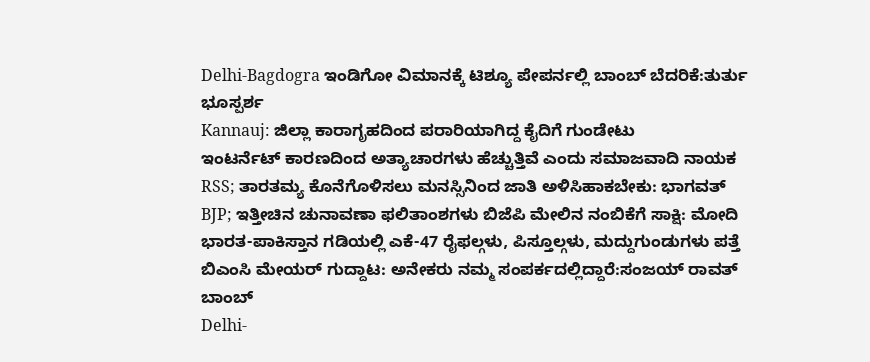Delhi-Bagdogra ಇಂಡಿಗೋ ವಿಮಾನಕ್ಕೆ ಟಿಶ್ಯೂ ಪೇಪರ್ನಲ್ಲಿ ಬಾಂಬ್ ಬೆದರಿಕೆ:ತುರ್ತು ಭೂಸ್ಪರ್ಶ
Kannauj: ಜಿಲ್ಲಾ ಕಾರಾಗೃಹದಿಂದ ಪರಾರಿಯಾಗಿದ್ದ ಕೈದಿಗೆ ಗುಂಡೇಟು
ಇಂಟರ್ನೆಟ್ ಕಾರಣದಿಂದ ಅತ್ಯಾಚಾರಗಳು ಹೆಚ್ಚುತ್ತಿವೆ ಎಂದು ಸಮಾಜವಾದಿ ನಾಯಕ
RSS; ತಾರತಮ್ಯ ಕೊನೆಗೊಳಿಸಲು ಮನಸ್ಸಿನಿಂದ ಜಾತಿ ಅಳಿಸಿಹಾಕಬೇಕು: ಭಾಗವತ್
BJP; ಇತ್ತೀಚಿನ ಚುನಾವಣಾ ಫಲಿತಾಂಶಗಳು ಬಿಜೆಪಿ ಮೇಲಿನ ನಂಬಿಕೆಗೆ ಸಾಕ್ಷಿ: ಮೋದಿ
ಭಾರತ-ಪಾಕಿಸ್ತಾನ ಗಡಿಯಲ್ಲಿ ಎಕೆ-47 ರೈಫಲ್ಗಳು, ಪಿಸ್ತೂಲ್ಗಳು, ಮದ್ದುಗುಂಡುಗಳು ಪತ್ತೆ
ಬಿಎಂಸಿ ಮೇಯರ್ ಗುದ್ದಾಟ: ಅನೇಕರು ನಮ್ಮ ಸಂಪರ್ಕದಲ್ಲಿದ್ದಾರೆ:ಸಂಜಯ್ ರಾವತ್ ಬಾಂಬ್
Delhi-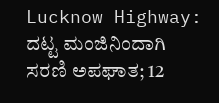Lucknow Highway: ದಟ್ಟ ಮಂಜಿನಿಂದಾಗಿ ಸರಣಿ ಅಪಘಾತ; 12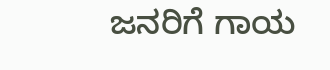ಜನರಿಗೆ ಗಾಯ